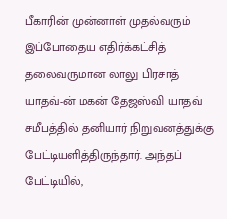பீகாரின் முன்னாள் முதல்வரும் இப்போதைய எதிர்க்கட்சித் தலைவருமான லாலு பிரசாத் யாதவ்-ன் மகன் தேஜஸ்வி யாதவ் சமீபத்தில் தனியார் நிறுவனத்துக்கு பேட்டியளித்திருந்தார். அந்தப் பேட்டியில்,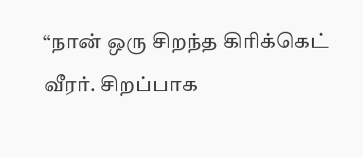“நான் ஒரு சிறந்த கிரிக்கெட் வீரர். சிறப்பாக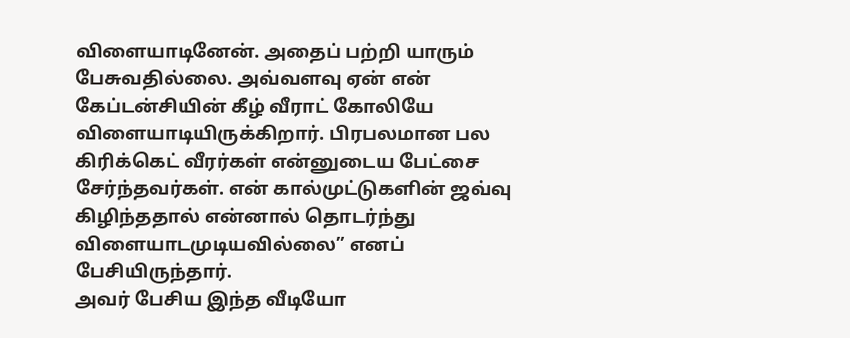விளையாடினேன். அதைப் பற்றி யாரும் பேசுவதில்லை. அவ்வளவு ஏன் என் கேப்டன்சியின் கீழ் வீராட் கோலியே விளையாடியிருக்கிறார். பிரபலமான பல கிரிக்கெட் வீரர்கள் என்னுடைய பேட்சை சேர்ந்தவர்கள். என் கால்முட்டுகளின் ஜவ்வு கிழிந்ததால் என்னால் தொடர்ந்து விளையாடமுடியவில்லை” எனப் பேசியிருந்தார்.
அவர் பேசிய இந்த வீடியோ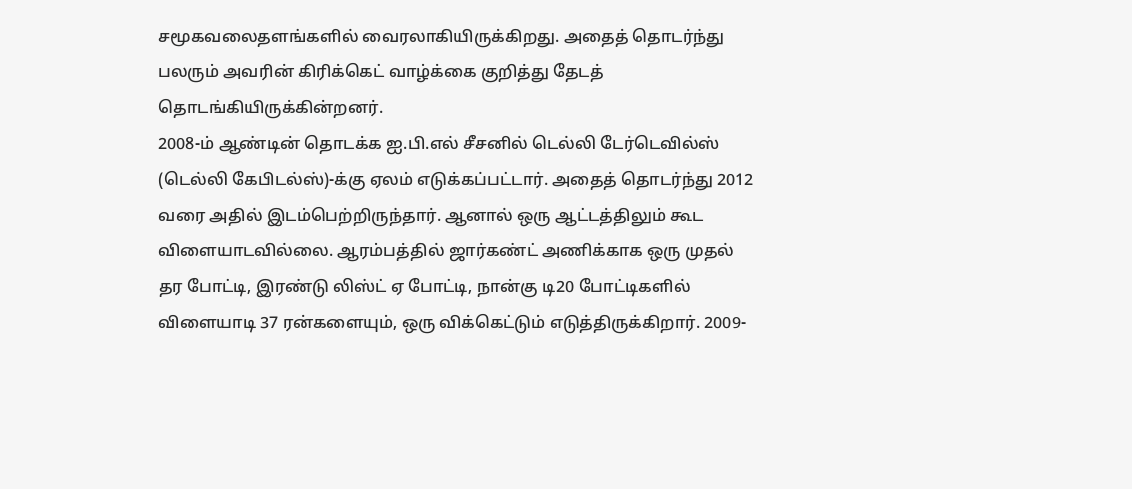சமூகவலைதளங்களில் வைரலாகியிருக்கிறது. அதைத் தொடர்ந்து பலரும் அவரின் கிரிக்கெட் வாழ்க்கை குறித்து தேடத் தொடங்கியிருக்கின்றனர்.
2008-ம் ஆண்டின் தொடக்க ஐ.பி.எல் சீசனில் டெல்லி டேர்டெவில்ஸ் (டெல்லி கேபிடல்ஸ்)-க்கு ஏலம் எடுக்கப்பட்டார். அதைத் தொடர்ந்து 2012 வரை அதில் இடம்பெற்றிருந்தார். ஆனால் ஒரு ஆட்டத்திலும் கூட விளையாடவில்லை. ஆரம்பத்தில் ஜார்கண்ட் அணிக்காக ஒரு முதல் தர போட்டி, இரண்டு லிஸ்ட் ஏ போட்டி, நான்கு டி20 போட்டிகளில் விளையாடி 37 ரன்களையும், ஒரு விக்கெட்டும் எடுத்திருக்கிறார். 2009-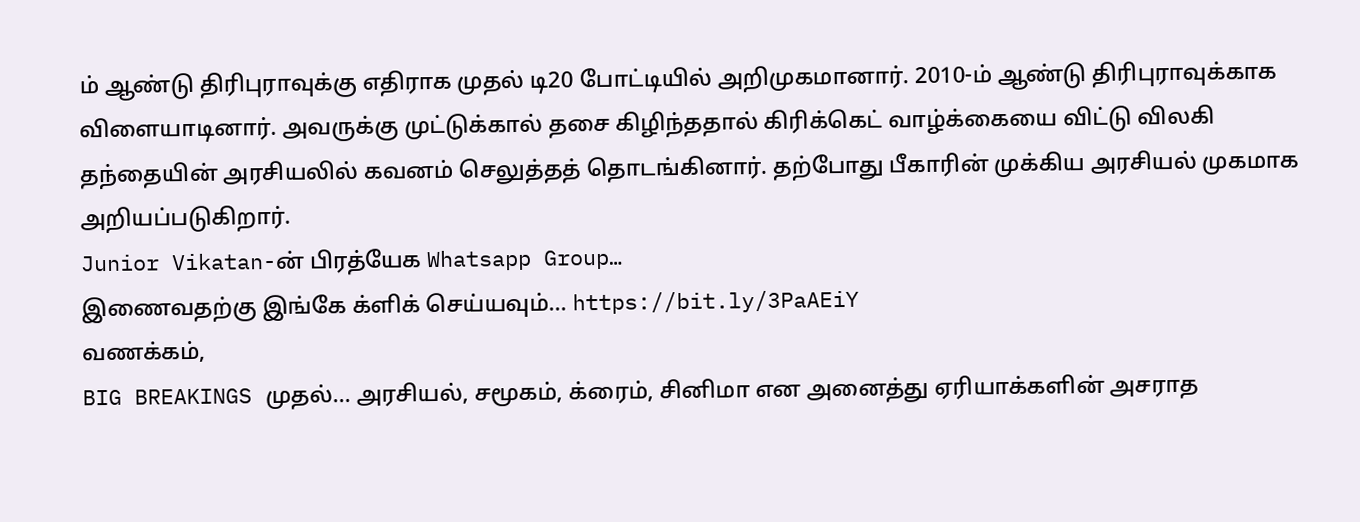ம் ஆண்டு திரிபுராவுக்கு எதிராக முதல் டி20 போட்டியில் அறிமுகமானார். 2010-ம் ஆண்டு திரிபுராவுக்காக விளையாடினார். அவருக்கு முட்டுக்கால் தசை கிழிந்ததால் கிரிக்கெட் வாழ்க்கையை விட்டு விலகி தந்தையின் அரசியலில் கவனம் செலுத்தத் தொடங்கினார். தற்போது பீகாரின் முக்கிய அரசியல் முகமாக அறியப்படுகிறார்.
Junior Vikatan-ன் பிரத்யேக Whatsapp Group…
இணைவதற்கு இங்கே க்ளிக் செய்யவும்… https://bit.ly/3PaAEiY
வணக்கம்,
BIG BREAKINGS முதல்… அரசியல், சமூகம், க்ரைம், சினிமா என அனைத்து ஏரியாக்களின் அசராத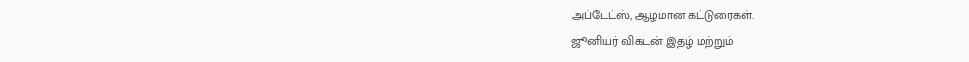அப்டேட்ஸ், ஆழமான கட்டுரைகள்.
ஜூனியர் விகடன் இதழ் மற்றும்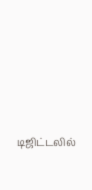டிஜிட்டலில்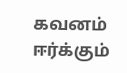கவனம் ஈர்க்கும்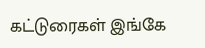கட்டுரைகள் இங்கே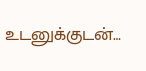உடனுக்குடன்…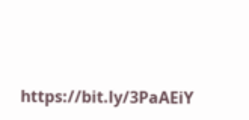https://bit.ly/3PaAEiY